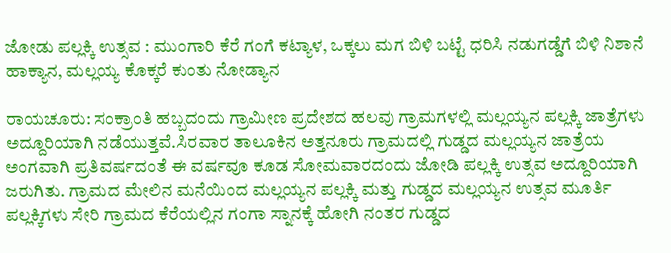ಜೋಡು ಪಲ್ಲಕ್ಕಿ ಉತ್ಸವ : ಮುಂಗಾರಿ ಕೆರೆ ಗಂಗೆ ಕಟ್ಯಾಳ, ಒಕ್ಕಲು ಮಗ ಬಿಳಿ ಬಟ್ಟೆ ಧರಿಸಿ ನಡುಗಡ್ಡೆಗೆ ಬಿಳಿ ನಿಶಾನೆ ಹಾಕ್ಯಾನ, ಮಲ್ಲಯ್ಯ ಕೊಕ್ಕರೆ ಕುಂತು ನೋಡ್ಯಾನ

ರಾಯಚೂರು: ಸಂಕ್ರಾಂತಿ ಹಬ್ಬದಂದು ಗ್ರಾಮೀಣ ಪ್ರದೇಶದ ಹಲವು ಗ್ರಾಮಗಳಲ್ಲಿ ಮಲ್ಲಯ್ಯನ ಪಲ್ಲಕ್ಕಿ ಜಾತ್ರೆಗಳು ಅದ್ದೂರಿಯಾಗಿ ನಡೆಯುತ್ತವೆ.ಸಿರವಾರ ತಾಲೂಕಿನ ಅತ್ತನೂರು ಗ್ರಾಮದಲ್ಲಿ ಗುಡ್ಡದ ಮಲ್ಲಯ್ಯನ ಜಾತ್ರೆಯ ಅಂಗವಾಗಿ ಪ್ರತಿವರ್ಷದಂತೆ ಈ ವರ್ಷವೂ ಕೂಡ ಸೋಮವಾರದಂದು ಜೋಡಿ ಪಲ್ಲಕ್ಕಿ ಉತ್ಸವ ಅದ್ದೂರಿಯಾಗಿ ಜರುಗಿತು. ಗ್ರಾಮದ ಮೇಲಿನ ಮನೆಯಿಂದ ಮಲ್ಲಯ್ಯನ ಪಲ್ಲಕ್ಕಿ ಮತ್ತು ಗುಡ್ಡದ ಮಲ್ಲಯ್ಯನ ಉತ್ಸವ ಮೂರ್ತಿ ಪಲ್ಲಕ್ಕಿಗಳು ಸೇರಿ ಗ್ರಾಮದ ಕೆರೆಯಲ್ಲಿನ ಗಂಗಾ ಸ್ನಾನಕ್ಕೆ ಹೋಗಿ ನಂತರ ಗುಡ್ಡದ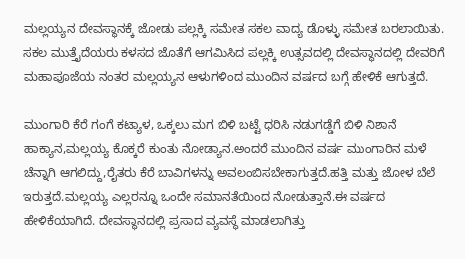ಮಲ್ಲಯ್ಯನ ದೇವಸ್ಥಾನಕ್ಕೆ ಜೋಡು ಪಲ್ಲಕ್ಕಿ ಸಮೇತ ಸಕಲ ವಾದ್ಯ ಡೊಳ್ಳು ಸಮೇತ ಬರಲಾಯಿತು. ಸಕಲ ಮುತ್ತೈದೆಯರು ಕಳಸದ ಜೊತೆಗೆ ಆಗಮಿಸಿದ ಪಲ್ಲಕ್ಕಿ ಉತ್ಸವದಲ್ಲಿ ದೇವಸ್ಥಾನದಲ್ಲಿ ದೇವರಿಗೆ ಮಹಾಪೂಜೆಯ ನಂತರ ಮಲ್ಲಯ್ಯನ ಆಳುಗಳಿಂದ ಮುಂದಿನ ವರ್ಷದ ಬಗ್ಗೆ ಹೇಳಿಕೆ ಆಗುತ್ತದೆ.

ಮುಂಗಾರಿ ಕೆರೆ ಗಂಗೆ ಕಟ್ಯಾಳ, ಒಕ್ಕಲು ಮಗ ಬಿಳಿ ಬಟ್ಟೆ ಧರಿಸಿ ನಡುಗಡ್ಡೆಗೆ ಬಿಳಿ ನಿಶಾನೆ ಹಾಕ್ಯಾನ,ಮಲ್ಲಯ್ಯ ಕೊಕ್ಕರೆ ಕುಂತು ನೋಡ್ಯಾನ.ಅಂದರೆ ಮುಂದಿನ ವರ್ಷ ಮುಂಗಾರಿನ ಮಳೆ ಚೆನ್ನಾಗಿ ಆಗಲಿದ್ದು,ರೈತರು ಕೆರೆ ಬಾವಿಗಳನ್ನು ಅವಲಂಬಿಸಬೇಕಾಗುತ್ತದೆ.ಹತ್ತಿ ಮತ್ತು ಜೋಳ ಬೆಲೆ ಇರುತ್ತದೆ.ಮಲ್ಲಯ್ಯ ಎಲ್ಲರನ್ನೂ ಒಂದೇ ಸಮಾನತೆಯಿಂದ ನೋಡುತ್ತಾನೆ.ಈ ವರ್ಷದ ಹೇಳಿಕೆಯಾಗಿದೆ. ದೇವಸ್ಥಾನದಲ್ಲಿ ಪ್ರಸಾದ ವ್ಯವಸ್ಥೆ ಮಾಡಲಾಗಿತ್ತು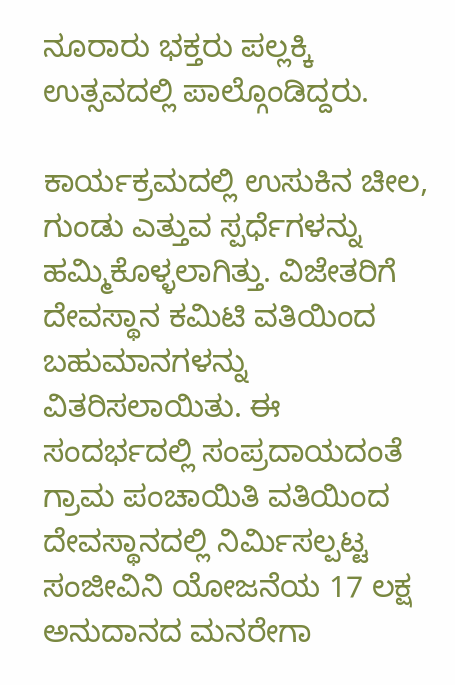ನೂರಾರು ಭಕ್ತರು ಪಲ್ಲಕ್ಕಿ ಉತ್ಸವದಲ್ಲಿ ಪಾಲ್ಗೊಂಡಿದ್ದರು.

ಕಾರ್ಯಕ್ರಮದಲ್ಲಿ ಉಸುಕಿನ ಚೀಲ, ಗುಂಡು ಎತ್ತುವ ಸ್ಪರ್ಧೆಗಳನ್ನು ಹಮ್ಮಿಕೊಳ್ಳಲಾಗಿತ್ತು. ವಿಜೇತರಿಗೆ ದೇವಸ್ಥಾನ ಕಮಿಟಿ ವತಿಯಿಂದ ಬಹುಮಾನಗಳನ್ನು ವಿತರಿಸಲಾಯಿತು. ಈ ಸಂದರ್ಭದಲ್ಲಿ ಸಂಪ್ರದಾಯದಂತೆ ಗ್ರಾಮ ಪಂಚಾಯಿತಿ ವತಿಯಿಂದ ದೇವಸ್ಥಾನದಲ್ಲಿ ನಿರ್ಮಿಸಲ್ಪಟ್ಟ ಸಂಜೀವಿನಿ ಯೋಜನೆಯ 17 ಲಕ್ಷ ಅನುದಾನದ ಮನರೇಗಾ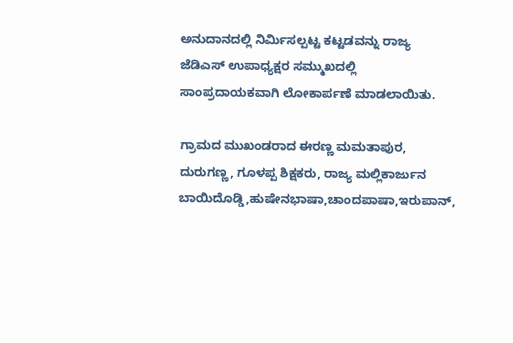ಅನುದಾನದಲ್ಲಿ ನಿರ್ಮಿಸಲ್ಪಟ್ಟ ಕಟ್ಟಡವನ್ನು ರಾಜ್ಯ ಜೆಡಿಎಸ್ ಉಪಾಧ್ಯಕ್ಷರ ಸಮ್ಮುಖದಲ್ಲಿ ಸಾಂಪ್ರದಾಯಕವಾಗಿ ಲೋಕಾರ್ಪಣೆ ಮಾಡಲಾಯಿತು.

ಗ್ರಾಮದ ಮುಖಂಡರಾದ ಈರಣ್ಣ ಮಮತಾಪುರ, ದುರುಗಣ್ಣ, ಗೂಳಪ್ಪ ಶಿಕ್ಷಕರು, ರಾಜ್ಯ ಮಲ್ಲಿಕಾರ್ಜುನ ಬಾಯಿದೊಡ್ಡಿ,ಹುಷೇನಭಾಷಾ,ಚಾಂದಪಾಷಾ,ಇರುಪಾನ್,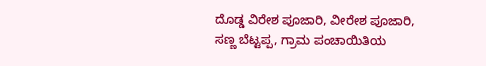ದೊಡ್ಡ ವಿರೇಶ ಪೂಜಾರಿ, ವೀರೇಶ ಪೂಜಾರಿ, ಸಣ್ಣ ಬೆಟ್ಟಪ್ಪ, ಗ್ರಾಮ ಪಂಚಾಯಿತಿಯ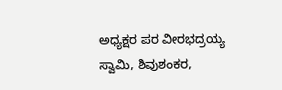ಅಧ್ಯಕ್ಷರ ಪರ ವೀರಭದ್ರಯ್ಯ ಸ್ವಾಮಿ, ಶಿವುಶಂಕರ,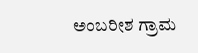ಅಂಬರೀಶ ಗ್ರಾಮ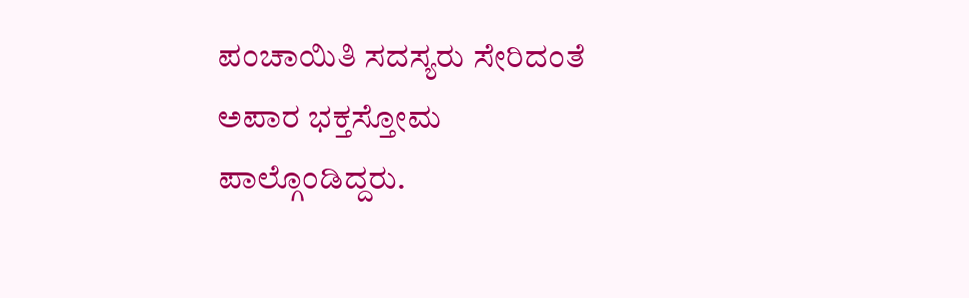ಪಂಚಾಯಿತಿ ಸದಸ್ಯರು ಸೇರಿದಂತೆ ಅಪಾರ ಭಕ್ತಸ್ತೋಮ ಪಾಲ್ಗೊಂಡಿದ್ದರು.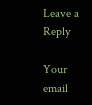Leave a Reply

Your email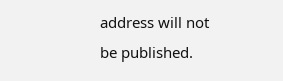address will not be published.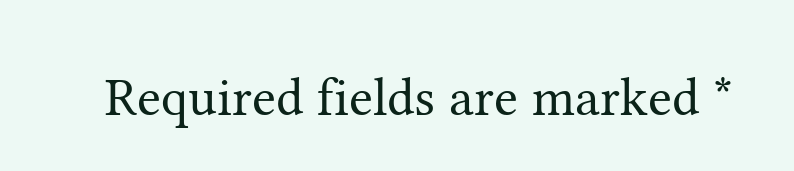Required fields are marked *